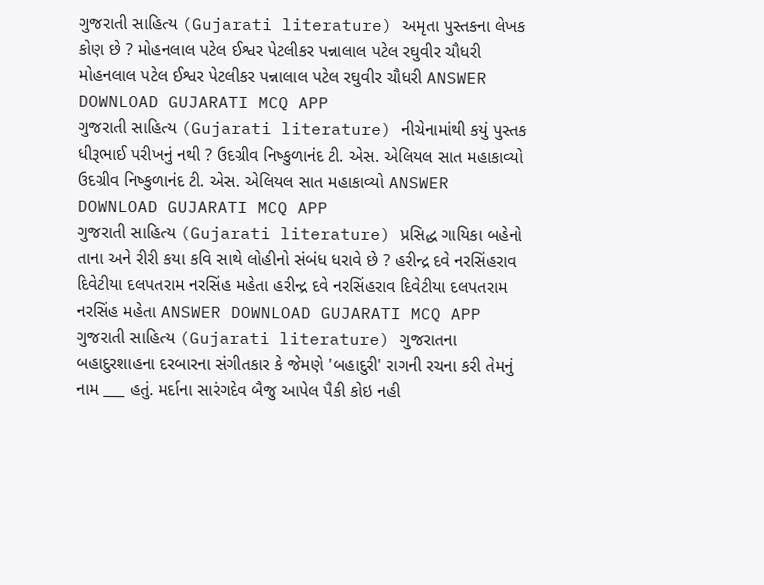ગુજરાતી સાહિત્ય (Gujarati literature) અમૃતા પુસ્તકના લેખક કોણ છે ? મોહનલાલ પટેલ ઈશ્વર પેટલીકર પન્નાલાલ પટેલ રઘુવીર ચૌધરી મોહનલાલ પટેલ ઈશ્વર પેટલીકર પન્નાલાલ પટેલ રઘુવીર ચૌધરી ANSWER DOWNLOAD GUJARATI MCQ APP
ગુજરાતી સાહિત્ય (Gujarati literature) નીચેનામાંથી કયું પુસ્તક ધીરૂભાઈ પરીખનું નથી ? ઉદગ્રીવ નિષ્કુળાનંદ ટી. એસ. એલિયલ સાત મહાકાવ્યો ઉદગ્રીવ નિષ્કુળાનંદ ટી. એસ. એલિયલ સાત મહાકાવ્યો ANSWER DOWNLOAD GUJARATI MCQ APP
ગુજરાતી સાહિત્ય (Gujarati literature) પ્રસિદ્ધ ગાયિકા બહેનો તાના અને રીરી કયા કવિ સાથે લોહીનો સંબંધ ધરાવે છે ? હરીન્દ્ર દવે નરસિંહરાવ દિવેટીયા દલપતરામ નરસિંહ મહેતા હરીન્દ્ર દવે નરસિંહરાવ દિવેટીયા દલપતરામ નરસિંહ મહેતા ANSWER DOWNLOAD GUJARATI MCQ APP
ગુજરાતી સાહિત્ય (Gujarati literature) ગુજરાતના બહાદુરશાહના દરબારના સંગીતકાર કે જેમણે 'બહાદુરી' રાગની રચના કરી તેમનું નામ ___ હતું. મર્દાના સારંગદેવ બૈજુ આપેલ પૈકી કોઇ નહી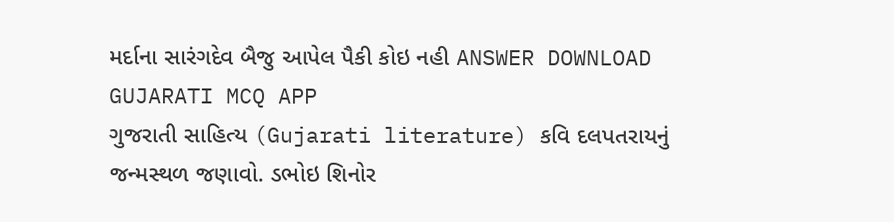મર્દાના સારંગદેવ બૈજુ આપેલ પૈકી કોઇ નહી ANSWER DOWNLOAD GUJARATI MCQ APP
ગુજરાતી સાહિત્ય (Gujarati literature) કવિ દલપતરાયનું જન્મસ્થળ જણાવો. ડભોઇ શિનોર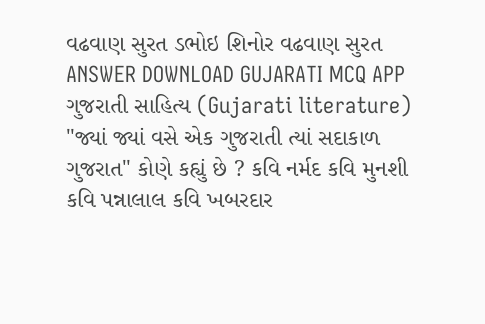વઢવાણ સુરત ડભોઇ શિનોર વઢવાણ સુરત ANSWER DOWNLOAD GUJARATI MCQ APP
ગુજરાતી સાહિત્ય (Gujarati literature) "જ્યાં જ્યાં વસે એક ગુજરાતી ત્યાં સદાકાળ ગુજરાત" કોણે કહ્યું છે ? કવિ નર્મદ કવિ મુનશી કવિ પન્નાલાલ કવિ ખબરદાર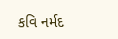કવિ નર્મદ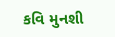કવિ મુનશી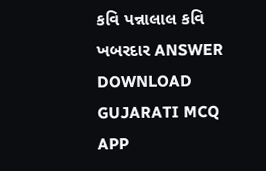કવિ પન્નાલાલ કવિ ખબરદાર ANSWER DOWNLOAD GUJARATI MCQ APP